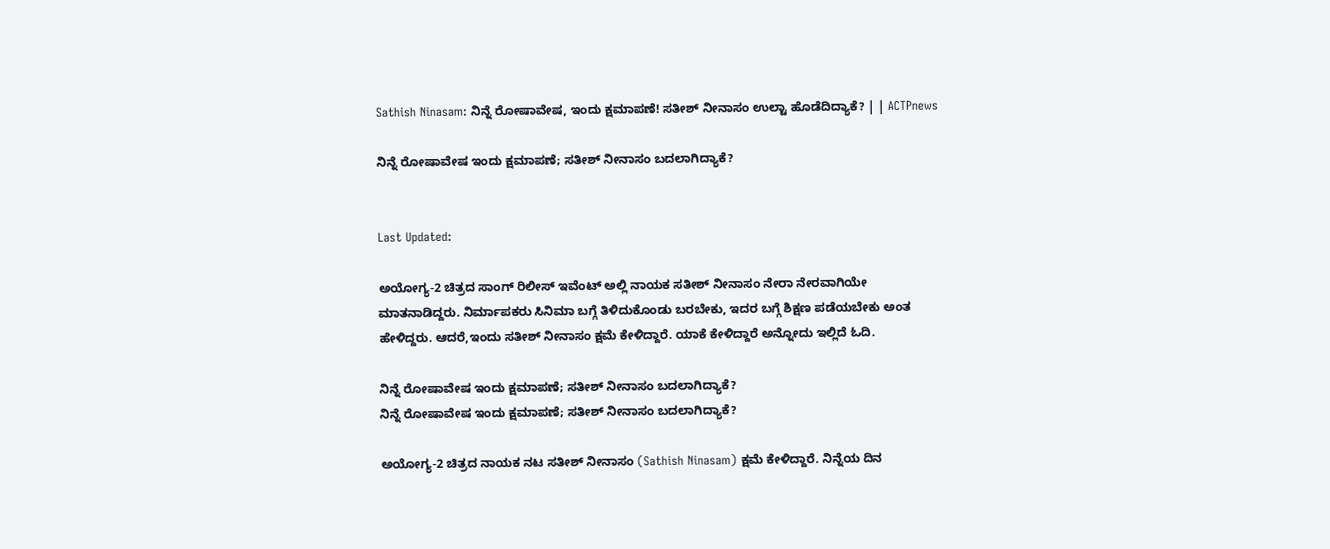Sathish Ninasam: ನಿನ್ನೆ ರೋಷಾವೇಷ, ಇಂದು ಕ್ಷಮಾಪಣೆ! ಸತೀಶ್ ನೀನಾಸಂ ಉಲ್ಟಾ ಹೊಡೆದಿದ್ಯಾಕೆ? | | ACTPnews

ನಿನ್ನೆ ರೋಷಾವೇಷ ಇಂದು ಕ್ಷಮಾಪಣೆ; ಸತೀಶ್ ನೀನಾಸಂ ಬದಲಾಗಿದ್ಯಾಕೆ?


Last Updated:

ಅಯೋಗ್ಯ-2 ಚಿತ್ರದ ಸಾಂಗ್ ರಿಲೀಸ್ ಇವೆಂಟ್ ಅಲ್ಲಿ ನಾಯಕ ಸತೀಶ್ ನೀನಾಸಂ ನೇರಾ ನೇರವಾಗಿಯೇ ಮಾತನಾಡಿದ್ದರು. ನಿರ್ಮಾಪಕರು ಸಿನಿಮಾ ಬಗ್ಗೆ ತಿಳಿದುಕೊಂಡು ಬರಬೇಕು, ಇದರ ಬಗ್ಗೆ ಶಿಕ್ಷಣ ಪಡೆಯಬೇಕು ಅಂತ ಹೇಳಿದ್ದರು. ಆದರೆ,ಇಂದು ಸತೀಶ್ ನೀನಾಸಂ ಕ್ಷಮೆ ಕೇಳಿದ್ದಾರೆ. ಯಾಕೆ ಕೇಳಿದ್ದಾರೆ ಅನ್ನೋದು ಇಲ್ಲಿದೆ ಓದಿ.

ನಿನ್ನೆ ರೋಷಾವೇಷ ಇಂದು ಕ್ಷಮಾಪಣೆ; ಸತೀಶ್ ನೀನಾಸಂ ಬದಲಾಗಿದ್ಯಾಕೆ?
ನಿನ್ನೆ ರೋಷಾವೇಷ ಇಂದು ಕ್ಷಮಾಪಣೆ; ಸತೀಶ್ ನೀನಾಸಂ ಬದಲಾಗಿದ್ಯಾಕೆ?

ಅಯೋಗ್ಯ-2 ಚಿತ್ರದ ನಾಯಕ ನಟ ಸತೀಶ್ ನೀನಾಸಂ (Sathish Ninasam) ಕ್ಷಮೆ ಕೇಳಿದ್ದಾರೆ. ನಿನ್ನೆಯ ದಿನ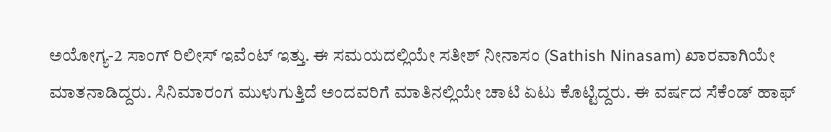ಅಯೋಗ್ಯ-2 ಸಾಂಗ್ ರಿಲೀಸ್ ಇವೆಂಟ್ ಇತ್ತು. ಈ ಸಮಯದಲ್ಲಿಯೇ ಸತೀಶ್ ನೀನಾಸಂ (Sathish Ninasam) ಖಾರವಾಗಿಯೇ ಮಾತನಾಡಿದ್ದರು. ಸಿನಿಮಾರಂಗ ಮುಳುಗುತ್ತಿದೆ ಅಂದವರಿಗೆ ಮಾತಿನಲ್ಲಿಯೇ ಚಾಟಿ ಏಟು ಕೊಟ್ಟಿದ್ದರು. ಈ ವರ್ಷದ ಸೆಕೆಂಡ್ ಹಾಫ್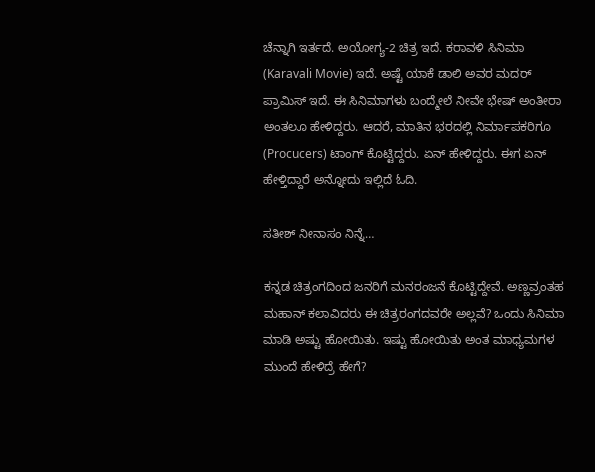ಚೆನ್ನಾಗಿ ಇರ್ತದೆ. ಅಯೋಗ್ಯ-2 ಚಿತ್ರ ಇದೆ. ಕರಾವಳಿ ಸಿನಿಮಾ (Karavali Movie) ಇದೆ. ಅಷ್ಟೆ ಯಾಕೆ ಡಾಲಿ ಅವರ ಮದರ್ ಪ್ರಾಮಿಸ್ ಇದೆ. ಈ ಸಿನಿಮಾಗಳು ಬಂದ್ಮೇಲೆ ನೀವೇ ಭೇಷ್ ಅಂತೀರಾ ಅಂತಲೂ ಹೇಳಿದ್ದರು. ಆದರೆ, ಮಾತಿನ ಭರದಲ್ಲಿ ನಿರ್ಮಾಪಕರಿಗೂ (Procucers) ಟಾಂಗ್ ಕೊಟ್ಟಿದ್ದರು. ಏನ್ ಹೇಳಿದ್ದರು. ಈಗ ಏನ್ ಹೇಳ್ತಿದ್ದಾರೆ ಅನ್ನೋದು ಇಲ್ಲಿದೆ ಓದಿ.

ಸತೀಶ್ ನೀನಾಸಂ ನಿನ್ನೆ…

ಕನ್ನಡ ಚಿತ್ರಂಗದಿಂದ ಜನರಿಗೆ ಮನರಂಜನೆ ಕೊಟ್ಟಿದ್ದೇವೆ. ಅಣ್ಣವ್ರಂತಹ ಮಹಾನ್ ಕಲಾವಿದರು ಈ ಚಿತ್ರರಂಗದವರೇ ಅಲ್ಲವೆ? ಒಂದು ಸಿನಿಮಾ ಮಾಡಿ ಅಷ್ಟು ಹೋಯಿತು. ಇಷ್ಟು ಹೋಯಿತು ಅಂತ ಮಾಧ್ಯಮಗಳ ಮುಂದೆ ಹೇಳಿದ್ರೆ ಹೇಗೆ?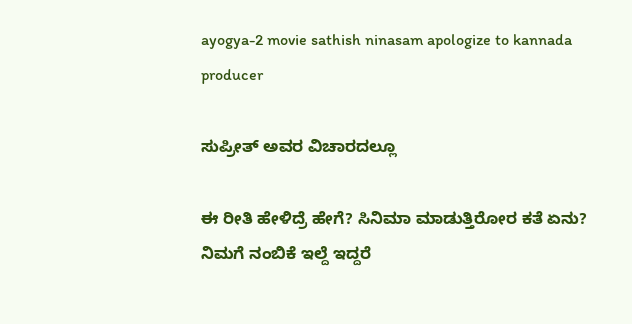ayogya-2 movie sathish ninasam apologize to kannada producer

ಸುಪ್ರೀತ್ ಅವರ ವಿಚಾರದಲ್ಲೂ

ಈ ರೀತಿ ಹೇಳಿದ್ರೆ ಹೇಗೆ? ಸಿನಿಮಾ ಮಾಡುತ್ತಿರೋರ ಕತೆ ಏನು? ನಿಮಗೆ ನಂಬಿಕೆ ಇಲ್ದೆ ಇದ್ದರೆ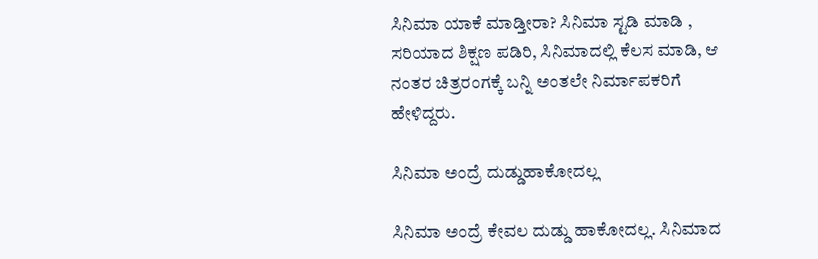ಸಿನಿಮಾ ಯಾಕೆ ಮಾಡ್ತೀರಾ? ಸಿನಿಮಾ ಸ್ಟಡಿ ಮಾಡಿ , ಸರಿಯಾದ ಶಿಕ್ಷಣ ಪಡಿರಿ, ಸಿನಿಮಾದಲ್ಲಿ ಕೆಲಸ ಮಾಡಿ, ಆ ನಂತರ ಚಿತ್ರರಂಗಕ್ಕೆ ಬನ್ನಿ ಅಂತಲೇ ನಿರ್ಮಾಪಕರಿಗೆ ಹೇಳಿದ್ದರು.

ಸಿನಿಮಾ ಅಂದ್ರೆ ದುಡ್ಡುಹಾಕೋದಲ್ಲ

ಸಿನಿಮಾ ಅಂದ್ರೆ ಕೇವಲ ದುಡ್ಡು ಹಾಕೋದಲ್ಲ. ಸಿನಿಮಾದ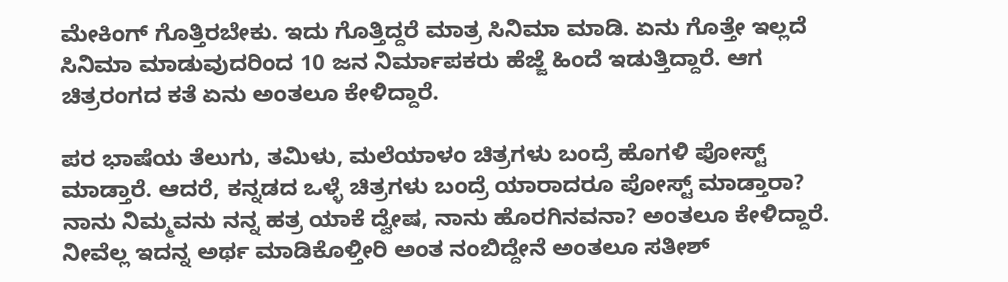ಮೇಕಿಂಗ್ ಗೊತ್ತಿರಬೇಕು. ಇದು ಗೊತ್ತಿದ್ದರೆ ಮಾತ್ರ ಸಿನಿಮಾ ಮಾಡಿ. ಏನು ಗೊತ್ತೇ ಇಲ್ಲದೆ ಸಿನಿಮಾ ಮಾಡುವುದರಿಂದ 10 ಜನ ನಿರ್ಮಾಪಕರು ಹೆಜ್ಜೆ ಹಿಂದೆ ಇಡುತ್ತಿದ್ದಾರೆ. ಆಗ ಚಿತ್ರರಂಗದ ಕತೆ ಏನು ಅಂತಲೂ ಕೇಳಿದ್ದಾರೆ.

ಪರ ಭಾಷೆಯ ತೆಲುಗು, ತಮಿಳು, ಮಲೆಯಾಳಂ ಚಿತ್ರಗಳು ಬಂದ್ರೆ ಹೊಗಳಿ ಪೋಸ್ಟ್ ಮಾಡ್ತಾರೆ. ಆದರೆ, ಕನ್ನಡದ ಒಳ್ಳೆ ಚಿತ್ರಗಳು ಬಂದ್ರೆ ಯಾರಾದರೂ ಪೋಸ್ಟ್ ಮಾಡ್ತಾರಾ? ನಾನು ನಿಮ್ಮವನು ನನ್ನ ಹತ್ರ ಯಾಕೆ ದ್ವೇಷ, ನಾನು ಹೊರಗಿನವನಾ? ಅಂತಲೂ ಕೇಳಿದ್ದಾರೆ. ನೀವೆಲ್ಲ ಇದನ್ನ ಅರ್ಥ ಮಾಡಿಕೊಳ್ತೀರಿ ಅಂತ ನಂಬಿದ್ದೇನೆ ಅಂತಲೂ ಸತೀಶ್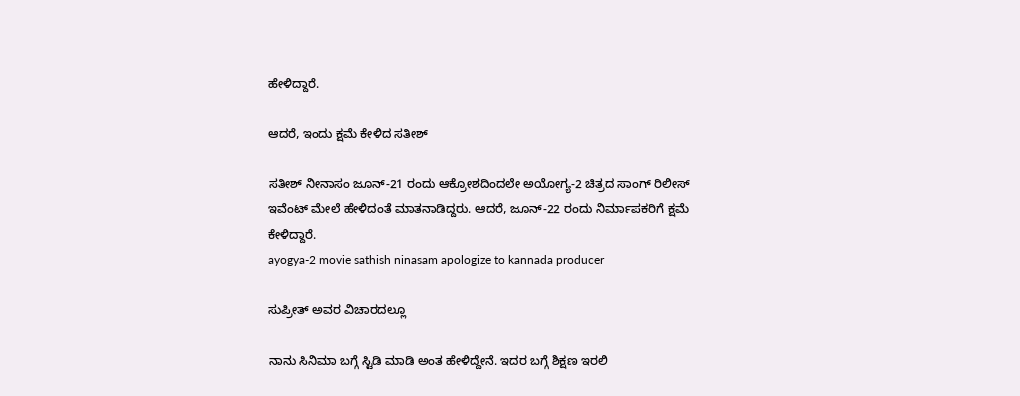ಹೇಳಿದ್ದಾರೆ.

ಆದರೆ, ಇಂದು ಕ್ಷಮೆ ಕೇಳಿದ ಸತೀಶ್

ಸತೀಶ್ ನೀನಾಸಂ ಜೂನ್-21 ರಂದು ಆಕ್ರೋಶದಿಂದಲೇ ಅಯೋಗ್ಯ-2 ಚಿತ್ರದ ಸಾಂಗ್ ರಿಲೀಸ್ ಇವೆಂಟ್ ಮೇಲೆ ಹೇಳಿದಂತೆ ಮಾತನಾಡಿದ್ದರು. ಆದರೆ, ಜೂನ್-22 ರಂದು ನಿರ್ಮಾಪಕರಿಗೆ ಕ್ಷಮೆ ಕೇಳಿದ್ದಾರೆ.
ayogya-2 movie sathish ninasam apologize to kannada producer

ಸುಪ್ರೀತ್ ಅವರ ವಿಚಾರದಲ್ಲೂ

ನಾನು ಸಿನಿಮಾ ಬಗ್ಗೆ ಸ್ಟಿಡಿ ಮಾಡಿ ಅಂತ ಹೇಳಿದ್ದೇನೆ. ಇದರ ಬಗ್ಗೆ ಶಿಕ್ಷಣ ಇರಲಿ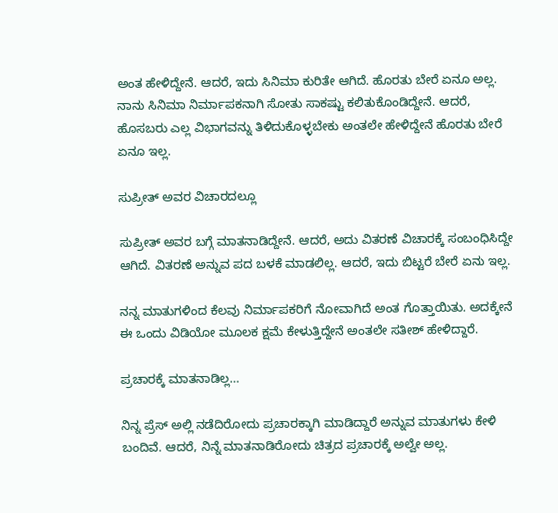ಅಂತ ಹೇಳಿದ್ದೇನೆ. ಆದರೆ, ಇದು ಸಿನಿಮಾ ಕುರಿತೇ ಆಗಿದೆ. ಹೊರತು ಬೇರೆ ಏನೂ ಅಲ್ಲ. ನಾನು ಸಿನಿಮಾ ನಿರ್ಮಾಪಕನಾಗಿ ಸೋತು ಸಾಕಷ್ಟು ಕಲಿತುಕೊಂಡಿದ್ದೇನೆ. ಆದರೆ, ಹೊಸಬರು ಎಲ್ಲ ವಿಭಾಗವನ್ನು ತಿಳಿದುಕೊಳ್ಳಬೇಕು ಅಂತಲೇ ಹೇಳಿದ್ದೇನೆ ಹೊರತು ಬೇರೆ ಏನೂ ಇಲ್ಲ.

ಸುಪ್ರೀತ್ ಅವರ ವಿಚಾರದಲ್ಲೂ

ಸುಪ್ರೀತ್ ಅವರ ಬಗ್ಗೆ ಮಾತನಾಡಿದ್ದೇನೆ. ಆದರೆ, ಅದು ವಿತರಣೆ ವಿಚಾರಕ್ಕೆ ಸಂಬಂಧಿಸಿದ್ದೇ ಆಗಿದೆ. ವಿತರಣೆ ಅನ್ನುವ ಪದ ಬಳಕೆ ಮಾಡಲಿಲ್ಲ. ಆದರೆ, ಇದು ಬಿಟ್ಟರೆ ಬೇರೆ ಏನು ಇಲ್ಲ.

ನನ್ನ ಮಾತುಗಳಿಂದ ಕೆಲವು ನಿರ್ಮಾಪಕರಿಗೆ ನೋವಾಗಿದೆ ಅಂತ ಗೊತ್ತಾಯಿತು. ಅದಕ್ಕೇನೆ ಈ ಒಂದು ವಿಡಿಯೋ ಮೂಲಕ ಕ್ಷಮೆ ಕೇಳುತ್ತಿದ್ದೇನೆ ಅಂತಲೇ ಸತೀಶ್ ಹೇಳಿದ್ದಾರೆ.

ಪ್ರಚಾರಕ್ಕೆ ಮಾತನಾಡಿಲ್ಲ…

ನಿನ್ನ ಪ್ರೆಸ್ ಅಲ್ಲಿ ನಡೆದಿರೋದು ಪ್ರಚಾರಕ್ಕಾಗಿ ಮಾಡಿದ್ದಾರೆ ಅನ್ನುವ ಮಾತುಗಳು ಕೇಳಿ ಬಂದಿವೆ. ಆದರೆ, ನಿನ್ನೆ ಮಾತನಾಡಿರೋದು ಚಿತ್ರದ ಪ್ರಚಾರಕ್ಕೆ ಅಲ್ವೇ ಅಲ್ಲ.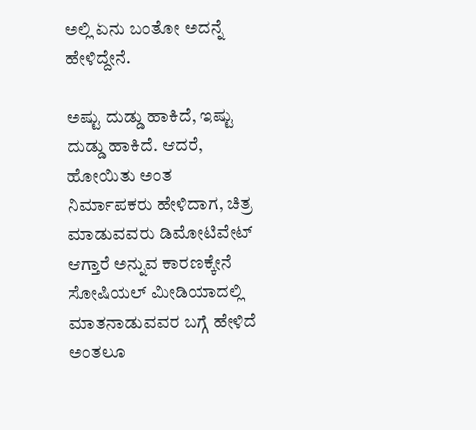ಅಲ್ಲಿ ಏನು ಬಂತೋ ಅದನ್ನೆ ಹೇಳಿದ್ದೇನೆ.

ಅಷ್ಟು ದುಡ್ಡು ಹಾಕಿದೆ, ಇಷ್ಟು ದುಡ್ಡು ಹಾಕಿದೆ. ಆದರೆ, ಹೋಯಿತು ಅಂತ ನಿರ್ಮಾಪಕರು ಹೇಳಿದಾಗ, ಚಿತ್ರ ಮಾಡುವವರು ಡಿಮೋಟಿವೇಟ್ ಆಗ್ತಾರೆ ಅನ್ನುವ ಕಾರಣಕ್ಕೇನೆ ಸೋಷಿಯಲ್ ಮೀಡಿಯಾದಲ್ಲಿ ಮಾತನಾಡುವವರ ಬಗ್ಗೆ ಹೇಳಿದೆ ಅಂತಲೂ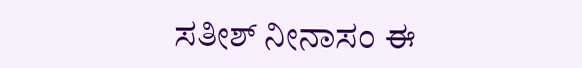ಸತೀಶ್ ನೀನಾಸಂ ಈ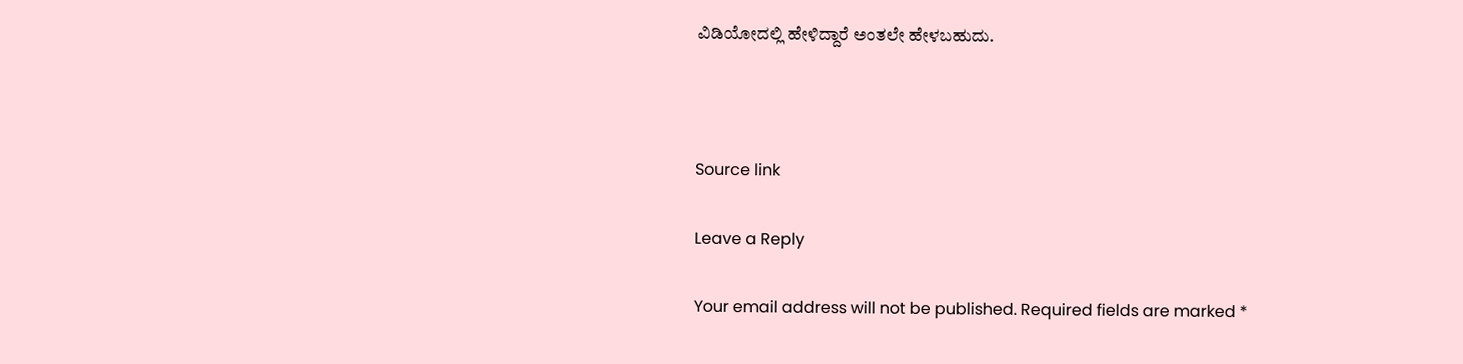ವಿಡಿಯೋದಲ್ಲಿ ಹೇಳಿದ್ದಾರೆ ಅಂತಲೇ ಹೇಳಬಹುದು.



Source link

Leave a Reply

Your email address will not be published. Required fields are marked *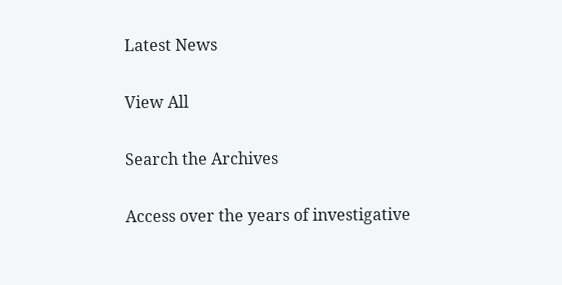Latest News

View All

Search the Archives

Access over the years of investigative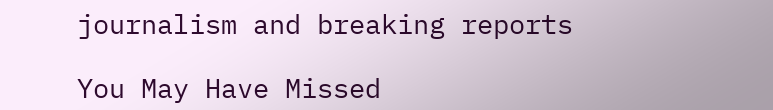journalism and breaking reports

You May Have Missed